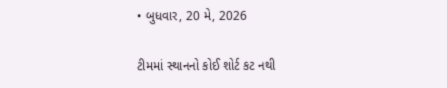• બુધવાર, 20 મે, 2026

ટીમમાં સ્થાનનો કોઈ શોર્ટ કટ નથી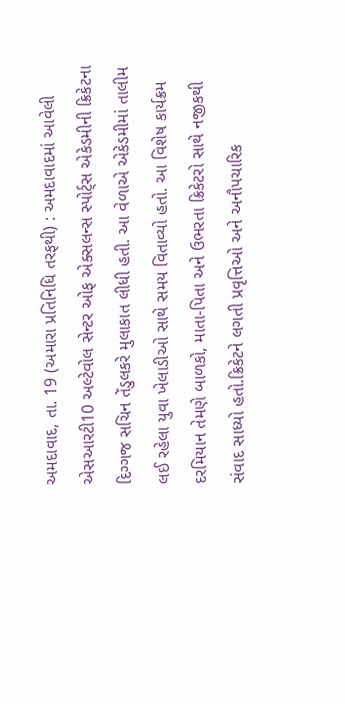અમદાવાદ, તા. 19 (અમારા પ્રતિનિધિ તરફથી) : અમદાવાદમાં આવેલી એસઆરટી10 અલ્ટેવોલ સેન્ટર ઓફ એક્સલન્સ સ્પોર્ટ્સ એકેડમીની ક્રિકેટના દિગ્ગજ સચિન તેંડુલકરે મુલાકાત લીધી હતી. આ વેળાએ એકેડમીમાં તાલીમ લઈ રહેલા યુવા ખેલાડીઓ સાથે સમય વિતાવ્યો હતો. આ વિશેષ કાર્યક્રમ દરમિયાન તેમણે બાળકો, માતા-પિતા અને ઉભરતા ક્રિકેટરો સાથે નજીકથી સંવાદ સાધ્યો હતો.ક્રિકેટને લગતી પ્રવૃત્તિઓ અને અનૌપચારિક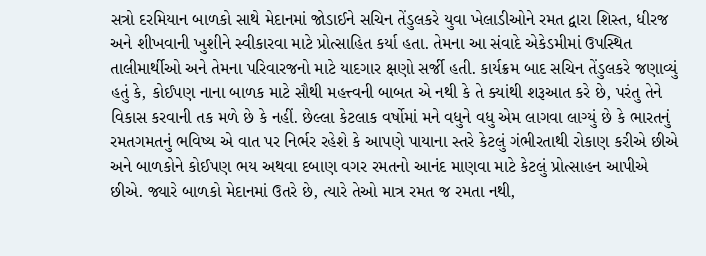સત્રો દરમિયાન બાળકો સાથે મેદાનમાં જોડાઈને સચિન તેંડુલકરે યુવા ખેલાડીઓને રમત દ્વારા શિસ્ત, ધીરજ અને શીખવાની ખુશીને સ્વીકારવા માટે પ્રોત્સાહિત કર્યા હતા. તેમના આ સંવાદે એકેડમીમાં ઉપસ્થિત તાલીમાર્થીઓ અને તેમના પરિવારજનો માટે યાદગાર ક્ષણો સર્જી હતી. કાર્યક્રમ બાદ સચિન તેંડુલકરે જણાવ્યું હતું કે, કોઈપણ નાના બાળક માટે સૌથી મહત્ત્વની બાબત એ નથી કે તે ક્યાંથી શરૂઆત કરે છે, પરંતુ તેને વિકાસ કરવાની તક મળે છે કે નહીં. છેલ્લા કેટલાક વર્ષોમાં મને વધુને વધુ એમ લાગવા લાગ્યું છે કે ભારતનું રમતગમતનું ભવિષ્ય એ વાત પર નિર્ભર રહેશે કે આપણે પાયાના સ્તરે કેટલું ગંભીરતાથી રોકાણ કરીએ છીએ અને બાળકોને કોઈપણ ભય અથવા દબાણ વગર રમતનો આનંદ માણવા માટે કેટલું પ્રોત્સાહન આપીએ છીએ. જ્યારે બાળકો મેદાનમાં ઉતરે છે, ત્યારે તેઓ માત્ર રમત જ રમતા નથી,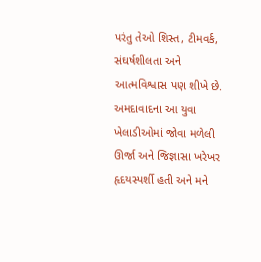પરંતુ તેઓ શિસ્ત, ટીમવર્ક, સંઘર્ષશીલતા અને આત્મવિશ્વાસ પણ શીખે છે. અમદાવાદના આ યુવા ખેલાડીઓમાં જોવા મળેલી ઊર્જા અને જિજ્ઞાસા ખરેખર હૃદયસ્પર્શી હતી અને મને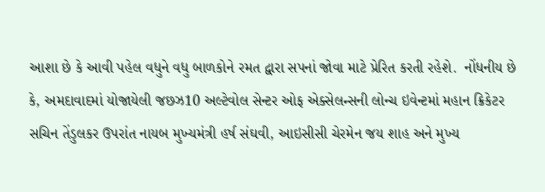આશા છે કે આવી પહેલ વધુને વધુ બાળકોને રમત દ્વારા સપનાં જોવા માટે પ્રેરિત કરતી રહેશે.  નોંધનીય છે કે, અમદાવાદમાં યોજાયેલી જછઝ10 અલ્ટેવોલ સેન્ટર ઓફ એક્સેલન્સની લોન્ચ ઇવેન્ટમાં મહાન ક્રિકેટર સચિન તેંડુલકર ઉપરાંત નાયબ મુખ્યમંત્રી હર્ષ સંઘવી, આઇસીસી ચેરમેન જય શાહ અને મુખ્ય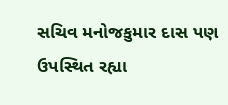સચિવ મનોજકુમાર દાસ પણ  ઉપસ્થિત રહ્યા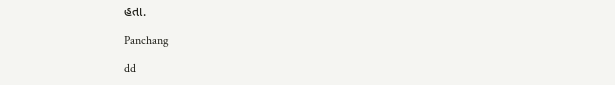હતા.

Panchang

dd